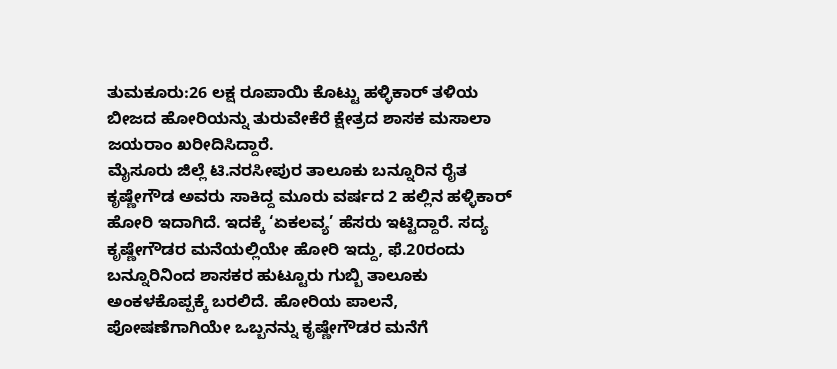ತುಮಕೂರು:26 ಲಕ್ಷ ರೂಪಾಯಿ ಕೊಟ್ಟು ಹಳ್ಳಿಕಾರ್ ತಳಿಯ ಬೀಜದ ಹೋರಿಯನ್ನು ತುರುವೇಕೆರೆ ಕ್ಷೇತ್ರದ ಶಾಸಕ ಮಸಾಲಾ ಜಯರಾಂ ಖರೀದಿಸಿದ್ದಾರೆ.
ಮೈಸೂರು ಜಿಲ್ಲೆ ಟಿ.ನರಸೀಪುರ ತಾಲೂಕು ಬನ್ನೂರಿನ ರೈತ ಕೃಷ್ಣೇಗೌಡ ಅವರು ಸಾಕಿದ್ದ ಮೂರು ವರ್ಷದ 2 ಹಲ್ಲಿನ ಹಳ್ಳಿಕಾರ್ ಹೋರಿ ಇದಾಗಿದೆ. ಇದಕ್ಕೆ ‘ಏಕಲವ್ಯ’ ಹೆಸರು ಇಟ್ಟಿದ್ದಾರೆ. ಸದ್ಯ ಕೃಷ್ಣೇಗೌಡರ ಮನೆಯಲ್ಲಿಯೇ ಹೋರಿ ಇದ್ದು, ಫೆ.20ರಂದು ಬನ್ನೂರಿನಿಂದ ಶಾಸಕರ ಹುಟ್ಟೂರು ಗುಬ್ಬಿ ತಾಲೂಕು ಅಂಕಳಕೊಪ್ಪಕ್ಕೆ ಬರಲಿದೆ. ಹೋರಿಯ ಪಾಲನೆ, ಪೋಷಣೆಗಾಗಿಯೇ ಒಬ್ಬನನ್ನು ಕೃಷ್ಣೇಗೌಡರ ಮನೆಗೆ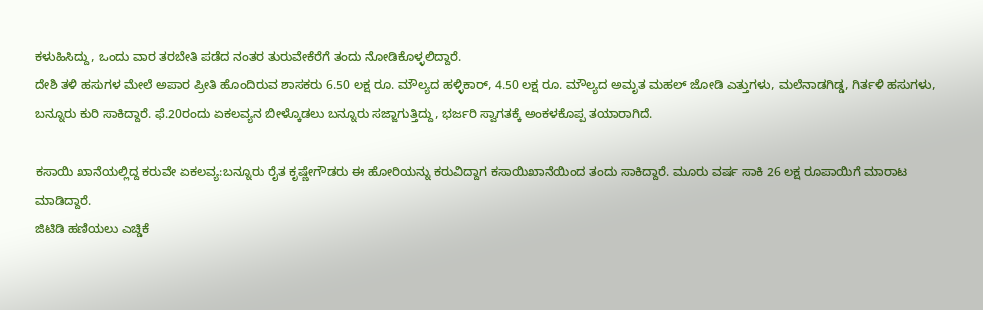ಕಳುಹಿಸಿದ್ದು, ಒಂದು ವಾರ ತರಬೇತಿ ಪಡೆದ ನಂತರ ತುರುವೇಕೆರೆಗೆ ತಂದು ನೋಡಿಕೊಳ್ಳಲಿದ್ದಾರೆ.
ದೇಶಿ ತಳಿ ಹಸುಗಳ ಮೇಲೆ ಅಪಾರ ಪ್ರೀತಿ ಹೊಂದಿರುವ ಶಾಸಕರು 6.50 ಲಕ್ಷ ರೂ. ಮೌಲ್ಯದ ಹಳ್ಳಿಕಾರ್, 4.50 ಲಕ್ಷ ರೂ. ಮೌಲ್ಯದ ಅಮೃತ ಮಹಲ್ ಜೋಡಿ ಎತ್ತುಗಳು, ಮಲೆನಾಡಗಿಡ್ಡ, ಗಿರ್ತಳಿ ಹಸುಗಳು, ಬನ್ನೂರು ಕುರಿ ಸಾಕಿದ್ದಾರೆ. ಫೆ.20ರಂದು ಏಕಲವ್ಯನ ಬೀಳ್ಕೊಡಲು ಬನ್ನೂರು ಸಜ್ಜಾಗುತ್ತಿದ್ದು, ಭರ್ಜರಿ ಸ್ವಾಗತಕ್ಕೆ ಅಂಕಳಕೊಪ್ಪ ತಯಾರಾಗಿದೆ.

ಕಸಾಯಿ ಖಾನೆಯಲ್ಲಿದ್ದ ಕರುವೇ ಏಕಲವ್ಯ:ಬನ್ನೂರು ರೈತ ಕೃಷ್ಣೇಗೌಡರು ಈ ಹೋರಿಯನ್ನು ಕರುವಿದ್ದಾಗ ಕಸಾಯಿಖಾನೆಯಿಂದ ತಂದು ಸಾಕಿದ್ದಾರೆ. ಮೂರು ವರ್ಷ ಸಾಕಿ 26 ಲಕ್ಷ ರೂಪಾಯಿಗೆ ಮಾರಾಟ ಮಾಡಿದ್ದಾರೆ.
ಜಿ‌ಟಿಡಿ ಹಣಿಯಲು ಎಚ್ಡಿಕೆ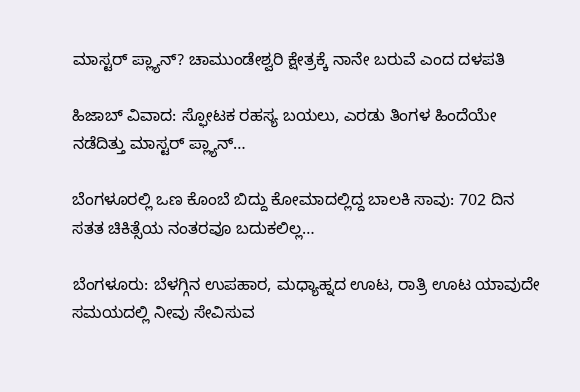ಮಾಸ್ಟರ್ ಪ್ಲ್ಯಾನ್? ಚಾಮುಂಡೇಶ್ವರಿ ಕ್ಷೇತ್ರಕ್ಕೆ ನಾನೇ ಬರುವೆ ಎಂದ ದಳಪತಿ

ಹಿಜಾಬ್ ವಿವಾದ: ಸ್ಫೋಟಕ ರಹಸ್ಯ ಬಯಲು, ಎರಡು ತಿಂಗಳ ಹಿಂದೆಯೇ ನಡೆದಿತ್ತು ಮಾಸ್ಟರ್ ಪ್ಲ್ಯಾನ್…

ಬೆಂಗಳೂರಲ್ಲಿ ಒಣ ಕೊಂಬೆ ಬಿದ್ದು ಕೋಮಾದಲ್ಲಿದ್ದ ಬಾಲಕಿ ಸಾವು: 702 ದಿನ ಸತತ ಚಿಕಿತ್ಸೆಯ ನಂತರವೂ ಬದುಕಲಿಲ್ಲ…

ಬೆಂಗಳೂರು: ಬೆಳಗ್ಗಿನ ಉಪಹಾರ, ಮಧ್ಯಾಹ್ನದ ಊಟ, ರಾತ್ರಿ ಊಟ ಯಾವುದೇ ಸಮಯದಲ್ಲಿ ನೀವು ಸೇವಿಸುವ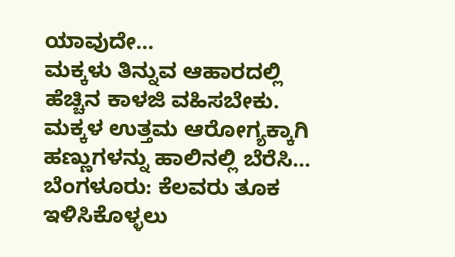ಯಾವುದೇ…
ಮಕ್ಕಳು ತಿನ್ನುವ ಆಹಾರದಲ್ಲಿ ಹೆಚ್ಚಿನ ಕಾಳಜಿ ವಹಿಸಬೇಕು. ಮಕ್ಕಳ ಉತ್ತಮ ಆರೋಗ್ಯಕ್ಕಾಗಿ ಹಣ್ಣುಗಳನ್ನು ಹಾಲಿನಲ್ಲಿ ಬೆರೆಸಿ…
ಬೆಂಗಳೂರು: ಕೆಲವರು ತೂಕ ಇಳಿಸಿಕೊಳ್ಳಲು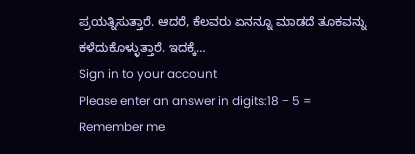ಪ್ರಯತ್ನಿಸುತ್ತಾರೆ. ಆದರೆ, ಕೆಲವರು ಏನನ್ನೂ ಮಾಡದೆ ತೂಕವನ್ನು ಕಳೆದುಕೊಳ್ಳುತ್ತಾರೆ. ಇದಕ್ಕೆ…
Sign in to your account
Please enter an answer in digits:18 − 5 =
Remember me